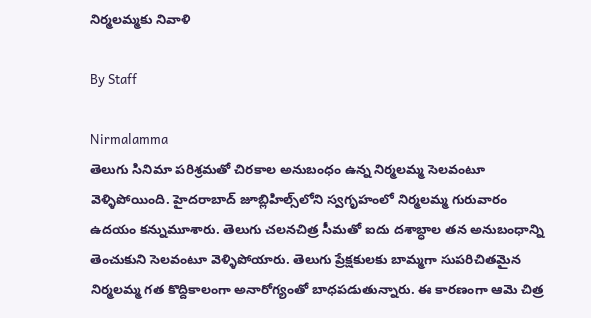నిర్మలమ్మకు నివాళి

By Staff

Nirmalamma
తెలుగు సినిమా పరిశ్రమతో చిరకాల అనుబంధం ఉన్న నిర్మలమ్మ సెలవంటూ వెళ్ళిపోయింది. హైదరాబాద్‌ జూబ్లిహిల్స్‌లోని స్వగృహంలో నిర్మలమ్మ గురువారం ఉదయం కన్నుమూశారు. తెలుగు చలనచిత్ర సీమతో ఐదు దశాబ్ధాల తన అనుబంధాన్ని తెంచుకుని సెలవంటూ వెళ్ళిపోయారు. తెలుగు ప్రేక్షకులకు బామ్మగా సుపరిచితమైన నిర్మలమ్మ గత కొద్దికాలంగా అనారోగ్యంతో బాధపడుతున్నారు. ఈ కారణంగా ఆమె చిత్ర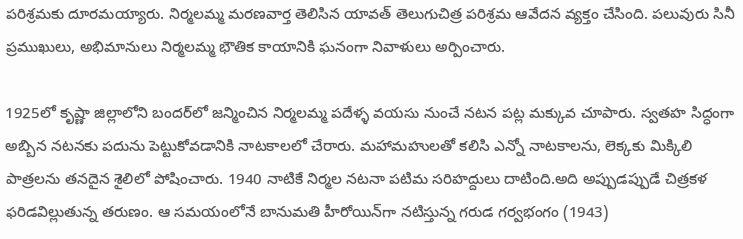పరిశ్రమకు దూరమయ్యారు. నిర్మలమ్మ మరణవార్త తెలిసిన యావత్‌ తెలుగుచిత్ర పరిశ్రమ ఆవేదన వ్యక్తం చేసింది. పలువురు సినీ ప్రముఖులు, అభిమానులు నిర్మలమ్మ భౌతిక కాయానికి ఘనంగా నివాళులు అర్పించారు.

1925లో కృష్ణా జిల్లాలోని బందర్‌లో జన్మించిన నిర్మలమ్మ పదేళ్ళ వయసు నుంచే నటన పట్ల మక్కువ చూపారు. స్వతహ సిద్ధంగా అబ్బిన నటనకు పదును పెట్టుకోవడానికి నాటకాలలో చేరారు. మహామహులతో కలిసి ఎన్నో నాటకాలను, లెక్కకు మిక్కిలి పాత్రలను తనదైన శైలిలో పోషించారు. 1940 నాటికే నిర్మల నటనా పటిమ సరిహద్దులు దాటింది.అది అప్పుడప్పుడే చిత్రకళ ఫరిడవిల్లుతున్న తరుణం. ఆ సమయంలోనే బానుమతి హీరోయిన్‌గా నటిస్తున్న గరుడ గర్వభంగం (1943)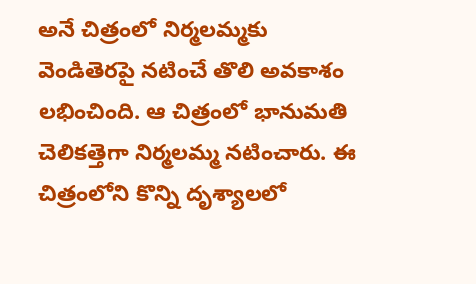అనే చిత్రంలో నిర్మలమ్మకు వెండితెరపై నటించే తొలి అవకాశం లభించింది. ఆ చిత్రంలో భానుమతి చెలికత్తెగా నిర్మలమ్మ నటించారు. ఈ చిత్రంలోని కొన్ని దృశ్యాలలో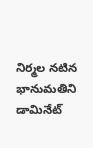నిర్మల నటిన భానుమతిని డామినేట్‌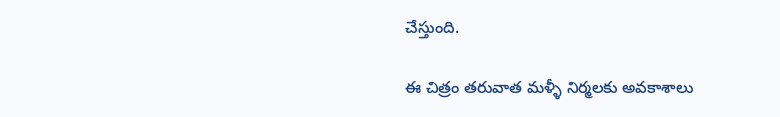చేస్తుంది.

ఈ చిత్రం తరువాత మళ్ళీ నిర్మలకు అవకాశాలు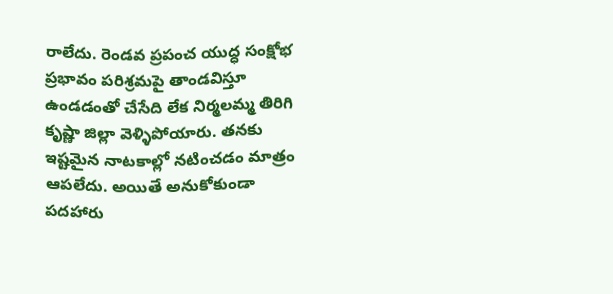రాలేదు. రెండవ ప్రపంచ యుద్ధ సంక్షోభ ప్రభావం పరిశ్రమపై తాండవిస్తూ ఉండడంతో చేసేది లేక నిర్మలమ్మ తిరిగి కృష్ణా జిల్లా వెళ్ళిపోయారు. తనకు ఇష్టమైన నాటకాల్లో నటించడం మాత్రం ఆపలేదు. అయితే అనుకోకుండా పదహారు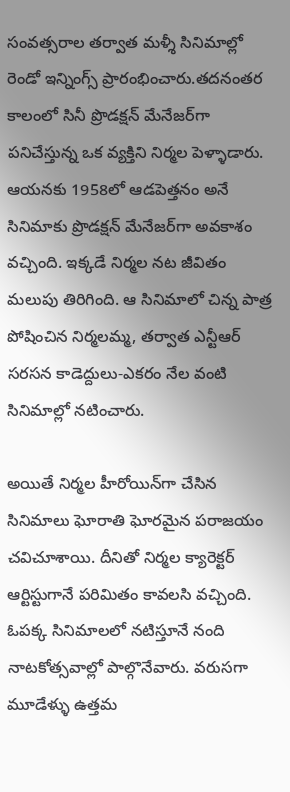సంవత్సరాల తర్వాత మళ్శీ సినిమాల్లో రెండో ఇన్నింగ్స్‌ ప్రారంభించారు.తదనంతర కాలంలో సినీ ప్రొడక్షన్‌ మేనేజర్‌గా పనిచేస్తున్న ఒక వ్యక్తిని నిర్మల పెళ్ళాడారు. ఆయనకు 1958లో ఆడపెత్తనం అనే సినిమాకు ప్రొడక్షన్‌ మేనేజర్‌గా అవకాశం వచ్చింది. ఇక్కడే నిర్మల నట జీవితం మలుపు తిరిగింది. ఆ సినిమాలో చిన్న పాత్ర పోషించిన నిర్మలమ్మ, తర్వాత ఎన్టీఆర్‌ సరసన కాడెద్దులు-ఎకరం నేల వంటి సినిమాల్లో నటించారు.

అయితే నిర్మల హీరోయిన్‌గా చేసిన సినిమాలు ఘోరాతి ఘోరమైన పరాజయం చవిచూశాయి. దీనితో నిర్మల క్యారెక్టర్‌ ఆర్టిస్టుగానే పరిమితం కావలసి వచ్చింది. ఓపక్క సినిమాలలో నటిస్తూనే నంది నాటకోత్సవాల్లో పాల్గొనేవారు. వరుసగా మూడేళ్ళు ఉత్తమ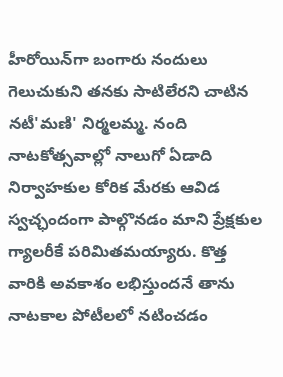హీరోయిన్‌గా బంగారు నందులు గెలుచుకుని తనకు సాటిలేరని చాటిన నటీ'మణి' నిర్మలమ్మ. నంది నాటకోత్సవాల్లో నాలుగో ఏడాది నిర్వాహకుల కోరిక మేరకు ఆవిడ స్వచ్ఛందంగా పాల్గొనడం మాని ప్రేక్షకుల గ్యాలరీకే పరిమితమయ్యారు. కొత్త వారికి అవకాశం లభిస్తుందనే తాను నాటకాల పోటీలలో నటించడం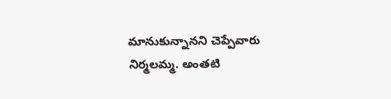మానుకున్నానని చెప్పేవారు నిర్మలమ్మ. అంతటి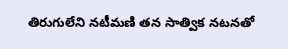తిరుగులేని నటీమణి తన సాత్విక నటనతో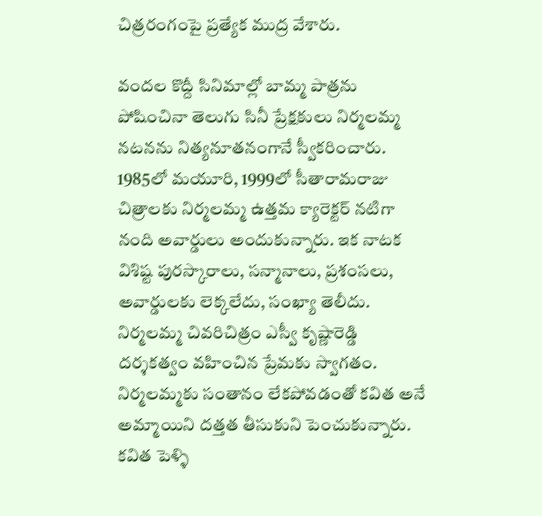చిత్రరంగంపై ప్రత్యేక ముద్ర వేశారు.

వందల కొద్దీ సినిమాల్లో బామ్మ పాత్రను పోషించినా తెలుగు సినీ ప్రేక్షకులు నిర్మలమ్మ నటనను నిత్యనూతనంగానే స్వీకరించారు. 1985లో మయూరి, 1999లో సీతారామరాజు చిత్రాలకు నిర్మలమ్మ ఉత్తమ క్యారెక్టర్‌ నటిగా నంది అవార్డులు అందుకున్నారు. ఇక నాటక విశిష్ట పురస్కారాలు, సన్మానాలు, ప్రశంసలు, అవార్డులకు లెక్కలేదు, సంఖ్యా తెలీదు. నిర్మలమ్మ చివరిచిత్రం ఎస్వీ కృష్ణారెడ్డి దర్శకత్వం వహించిన ప్రేమకు స్వాగతం. నిర్మలమ్మకు సంతానం లేకపోవడంతో కవిత అనే అమ్మాయిని దత్తత తీసుకుని పెంచుకున్నారు. కవిత పెళ్ళి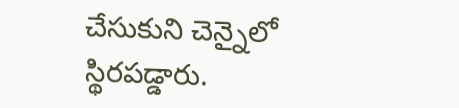చేసుకుని చెన్నైలో స్థిరపడ్డారు.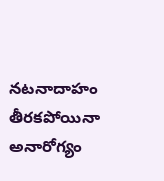నటనాదాహం తీరకపోయినా అనారోగ్యం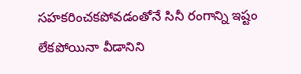సహకరించకపోవడంతోనే సినీ రంగాన్ని ఇష్టం లేకపోయినా వీడానిని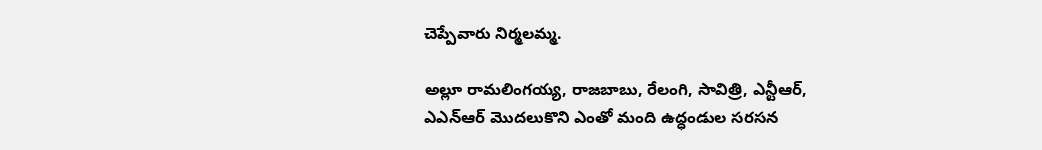చెప్పేవారు నిర్మలమ్మ.

అల్లూ రామలింగయ్య, రాజబాబు, రేలంగి, సావిత్రి, ఎన్టీఆర్‌, ఎఎన్‌ఆర్‌ మొదలుకొని ఎంతో మంది ఉద్ధండుల సరసన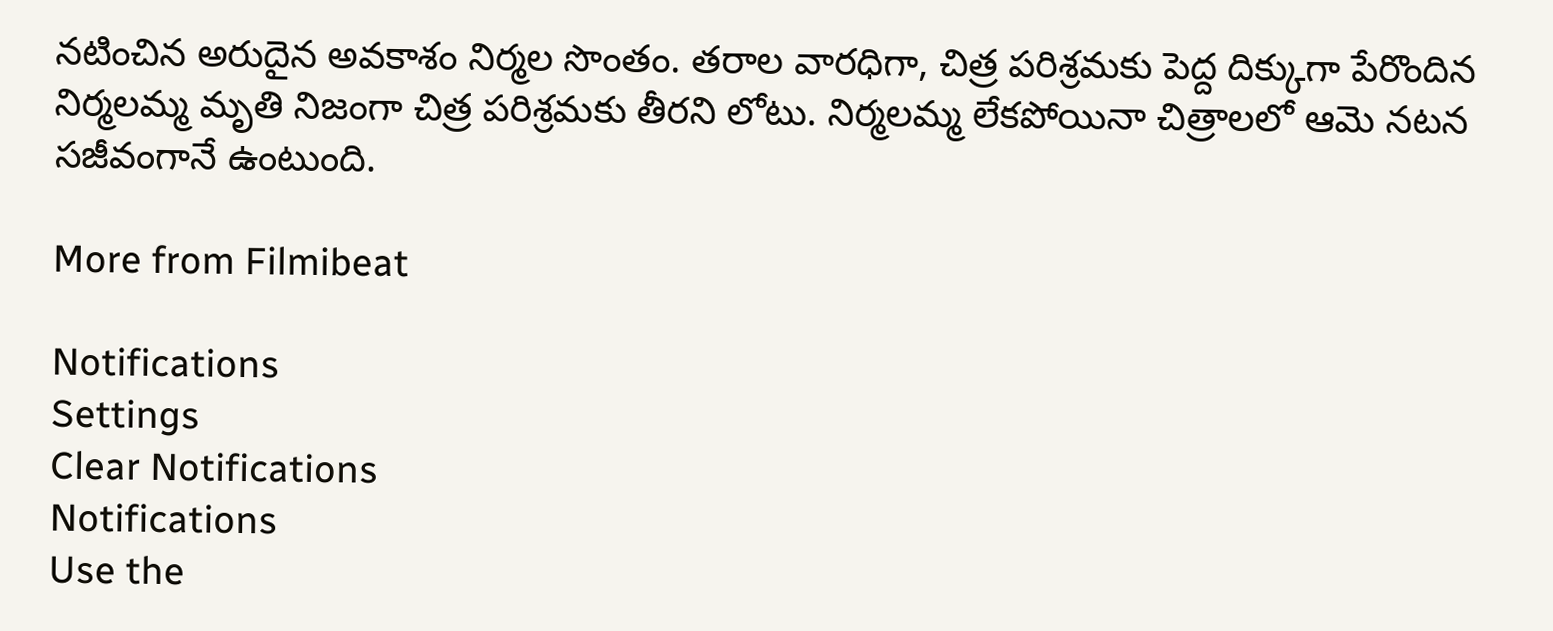నటించిన అరుదైన అవకాశం నిర్మల సొంతం. తరాల వారధిగా, చిత్ర పరిశ్రమకు పెద్ద దిక్కుగా పేరొందిన నిర్మలమ్మ మృతి నిజంగా చిత్ర పరిశ్రమకు తీరని లోటు. నిర్మలమ్మ లేకపోయినా చిత్రాలలో ఆమె నటన సజీవంగానే ఉంటుంది.

More from Filmibeat

Notifications
Settings
Clear Notifications
Notifications
Use the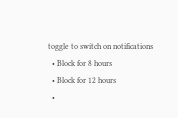toggle to switch on notifications
  • Block for 8 hours
  • Block for 12 hours
  •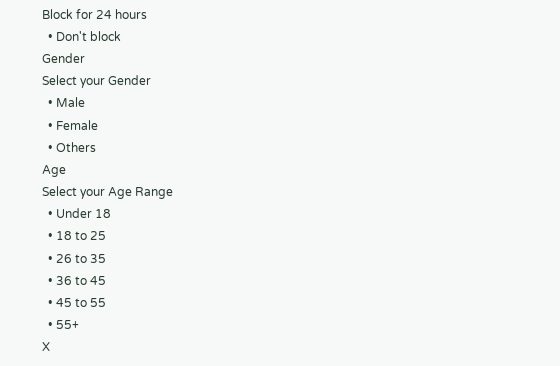Block for 24 hours
  • Don't block
Gender
Select your Gender
  • Male
  • Female
  • Others
Age
Select your Age Range
  • Under 18
  • 18 to 25
  • 26 to 35
  • 36 to 45
  • 45 to 55
  • 55+
X